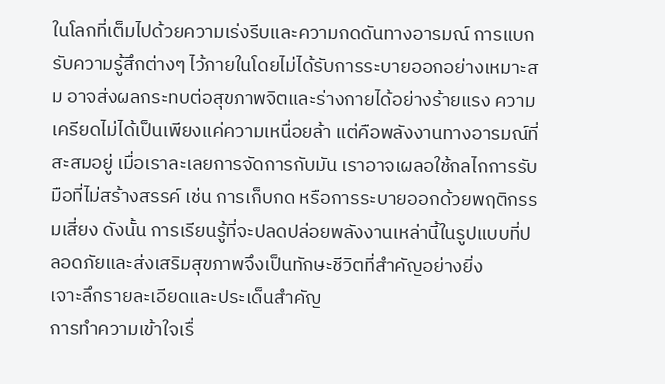ในโลกที่เต็มไปด้วยความเร่งรีบและความกดดันทางอารมณ์ การแบกรับความรู้สึกต่างๆ ไว้ภายในโดยไม่ได้รับการระบายออกอย่างเหมาะสม อาจส่งผลกระทบต่อสุขภาพจิตและร่างกายได้อย่างร้ายแรง ความเครียดไม่ได้เป็นเพียงแค่ความเหนื่อยล้า แต่คือพลังงานทางอารมณ์ที่สะสมอยู่ เมื่อเราละเลยการจัดการกับมัน เราอาจเผลอใช้กลไกการรับมือที่ไม่สร้างสรรค์ เช่น การเก็บกด หรือการระบายออกด้วยพฤติกรรมเสี่ยง ดังนั้น การเรียนรู้ที่จะปลดปล่อยพลังงานเหล่านี้ในรูปแบบที่ปลอดภัยและส่งเสริมสุขภาพจึงเป็นทักษะชีวิตที่สำคัญอย่างยิ่ง
เจาะลึกรายละเอียดและประเด็นสำคัญ
การทำความเข้าใจเรื่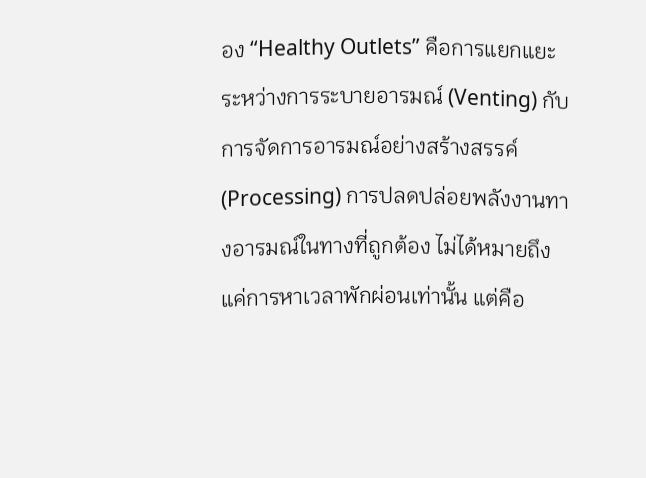อง “Healthy Outlets” คือการแยกแยะระหว่างการระบายอารมณ์ (Venting) กับการจัดการอารมณ์อย่างสร้างสรรค์ (Processing) การปลดปล่อยพลังงานทางอารมณ์ในทางที่ถูกต้อง ไม่ได้หมายถึงแค่การหาเวลาพักผ่อนเท่านั้น แต่คือ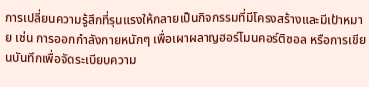การเปลี่ยนความรู้สึกที่รุนแรงให้กลายเป็นกิจกรรมที่มีโครงสร้างและมีเป้าหมาย เช่น การออกกำลังกายหนักๆ เพื่อเผาผลาญฮอร์โมนคอร์ติซอล หรือการเขียนบันทึกเพื่อจัดระเบียบความ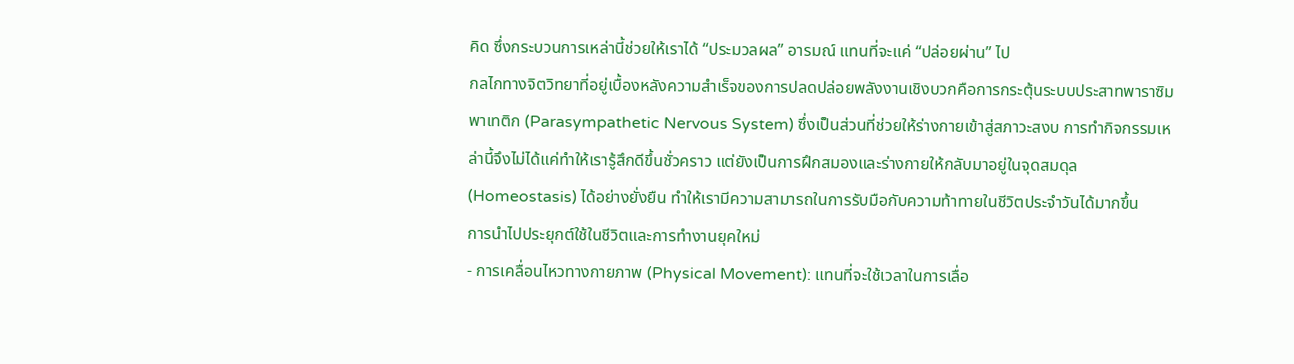คิด ซึ่งกระบวนการเหล่านี้ช่วยให้เราได้ “ประมวลผล” อารมณ์ แทนที่จะแค่ “ปล่อยผ่าน” ไป
กลไกทางจิตวิทยาที่อยู่เบื้องหลังความสำเร็จของการปลดปล่อยพลังงานเชิงบวกคือการกระตุ้นระบบประสาทพาราซิมพาเทติก (Parasympathetic Nervous System) ซึ่งเป็นส่วนที่ช่วยให้ร่างกายเข้าสู่สภาวะสงบ การทำกิจกรรมเหล่านี้จึงไม่ได้แค่ทำให้เรารู้สึกดีขึ้นชั่วคราว แต่ยังเป็นการฝึกสมองและร่างกายให้กลับมาอยู่ในจุดสมดุล (Homeostasis) ได้อย่างยั่งยืน ทำให้เรามีความสามารถในการรับมือกับความท้าทายในชีวิตประจำวันได้มากขึ้น
การนำไปประยุกต์ใช้ในชีวิตและการทำงานยุคใหม่
- การเคลื่อนไหวทางกายภาพ (Physical Movement): แทนที่จะใช้เวลาในการเลื่อ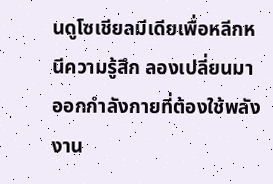นดูโซเชียลมีเดียเพื่อหลีกหนีความรู้สึก ลองเปลี่ยนมาออกกำลังกายที่ต้องใช้พลังงาน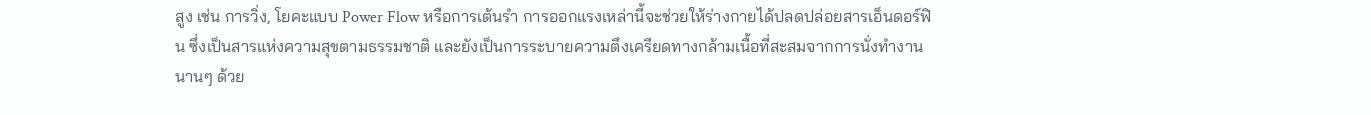สูง เช่น การวิ่ง, โยคะแบบ Power Flow หรือการเต้นรำ การออกแรงเหล่านี้จะช่วยให้ร่างกายได้ปลดปล่อยสารเอ็นดอร์ฟิน ซึ่งเป็นสารแห่งความสุขตามธรรมชาติ และยังเป็นการระบายความตึงเครียดทางกล้ามเนื้อที่สะสมจากการนั่งทำงานนานๆ ด้วย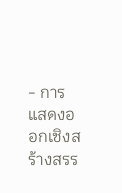- การแสดงออกเชิงสร้างสรร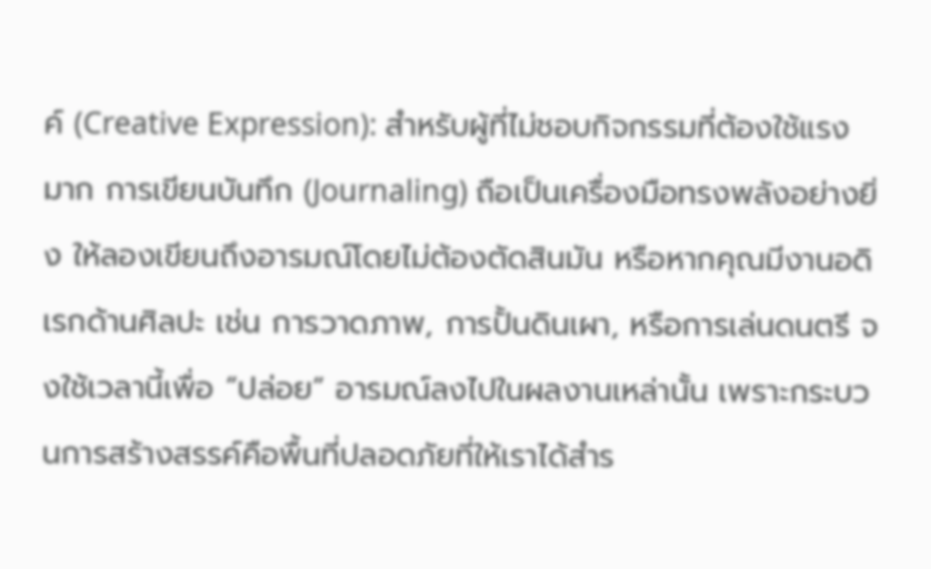ค์ (Creative Expression): สำหรับผู้ที่ไม่ชอบกิจกรรมที่ต้องใช้แรงมาก การเขียนบันทึก (Journaling) ถือเป็นเครื่องมือทรงพลังอย่างยิ่ง ให้ลองเขียนถึงอารมณ์โดยไม่ต้องตัดสินมัน หรือหากคุณมีงานอดิเรกด้านศิลปะ เช่น การวาดภาพ, การปั้นดินเผา, หรือการเล่นดนตรี จงใช้เวลานี้เพื่อ “ปล่อย” อารมณ์ลงไปในผลงานเหล่านั้น เพราะกระบวนการสร้างสรรค์คือพื้นที่ปลอดภัยที่ให้เราได้สำร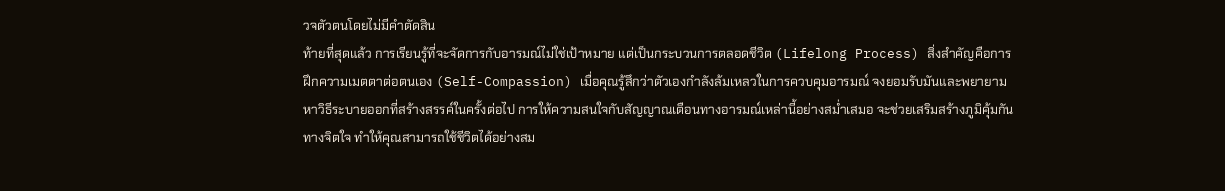วจตัวตนโดยไม่มีคำตัดสิน
ท้ายที่สุดแล้ว การเรียนรู้ที่จะจัดการกับอารมณ์ไม่ใช่เป้าหมาย แต่เป็นกระบวนการตลอดชีวิต (Lifelong Process) สิ่งสำคัญคือการฝึกความเมตตาต่อตนเอง (Self-Compassion) เมื่อคุณรู้สึกว่าตัวเองกำลังล้มเหลวในการควบคุมอารมณ์ จงยอมรับมันและพยายามหาวิธีระบายออกที่สร้างสรรค์ในครั้งต่อไป การให้ความสนใจกับสัญญาณเตือนทางอารมณ์เหล่านี้อย่างสม่ำเสมอ จะช่วยเสริมสร้างภูมิคุ้มกันทางจิตใจ ทำให้คุณสามารถใช้ชีวิตได้อย่างสม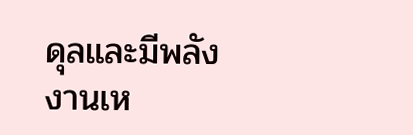ดุลและมีพลังงานเห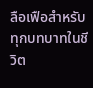ลือเฟือสำหรับทุกบทบาทในชีวิต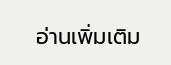อ่านเพิ่มเติม